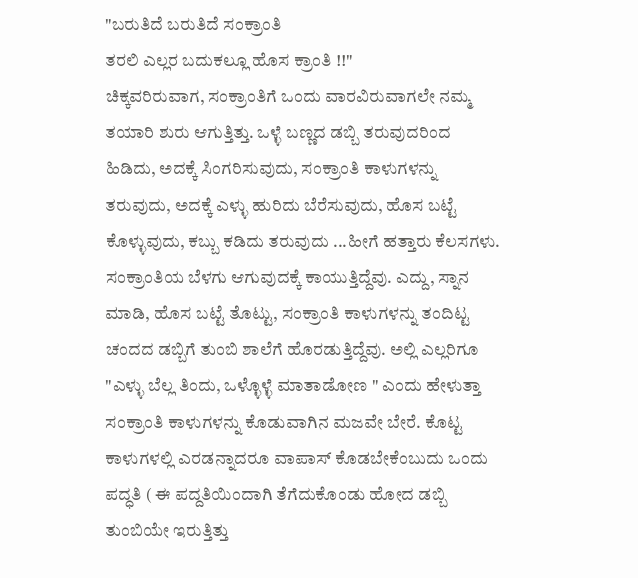"ಬರುತಿದೆ ಬರುತಿದೆ ಸಂಕ್ರಾಂತಿ
ತರಲಿ ಎಲ್ಲರ ಬದುಕಲ್ಲೂ ಹೊಸ ಕ್ರಾಂತಿ !!"
ಚಿಕ್ಕವರಿರುವಾಗ, ಸಂಕ್ರಾಂತಿಗೆ ಒಂದು ವಾರವಿರುವಾಗಲೇ ನಮ್ಮ ತಯಾರಿ ಶುರು ಆಗುತ್ತಿತ್ತು. ಒಳ್ಳೆ ಬಣ್ಣದ ಡಬ್ಬಿ ತರುವುದರಿಂದ ಹಿಡಿದು, ಅದಕ್ಕೆ ಸಿಂಗರಿಸುವುದು, ಸಂಕ್ರಾಂತಿ ಕಾಳುಗಳನ್ನು ತರುವುದು, ಅದಕ್ಕೆ ಎಳ್ಳು ಹುರಿದು ಬೆರೆಸುವುದು, ಹೊಸ ಬಟ್ಟೆ ಕೊಳ್ಳುವುದು, ಕಬ್ಬು ಕಡಿದು ತರುವುದು ...ಹೀಗೆ ಹತ್ತಾರು ಕೆಲಸಗಳು.
ಸಂಕ್ರಾಂತಿಯ ಬೆಳಗು ಆಗುವುದಕ್ಕೆ ಕಾಯುತ್ತಿದ್ದೆವು. ಎದ್ದು, ಸ್ನಾನ ಮಾಡಿ, ಹೊಸ ಬಟ್ಟೆ ತೊಟ್ಟು, ಸಂಕ್ರಾಂತಿ ಕಾಳುಗಳನ್ನು ತಂದಿಟ್ಟ ಚಂದದ ಡಬ್ಬಿಗೆ ತುಂಬಿ ಶಾಲೆಗೆ ಹೊರಡುತ್ತಿದ್ದೆವು. ಅಲ್ಲಿ ಎಲ್ಲರಿಗೂ "ಎಳ್ಳು ಬೆಲ್ಲ ತಿಂದು, ಒಳ್ಳೊಳ್ಳೆ ಮಾತಾಡೋಣ " ಎಂದು ಹೇಳುತ್ತಾ ಸಂಕ್ರಾಂತಿ ಕಾಳುಗಳನ್ನು ಕೊಡುವಾಗಿನ ಮಜವೇ ಬೇರೆ. ಕೊಟ್ಟ ಕಾಳುಗಳಲ್ಲಿ ಎರಡನ್ನಾದರೂ ವಾಪಾಸ್ ಕೊಡಬೇಕೆಂಬುದು ಒಂದು ಪದ್ಧತಿ ( ಈ ಪದ್ದತಿಯಿಂದಾಗಿ ತೆಗೆದುಕೊಂಡು ಹೋದ ಡಬ್ಬಿ ತುಂಬಿಯೇ ಇರುತ್ತಿತ್ತು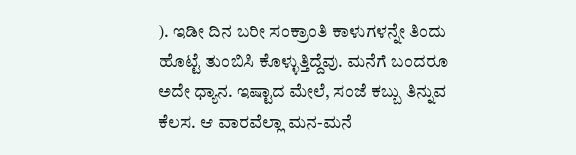). ಇಡೀ ದಿನ ಬರೀ ಸಂಕ್ರಾಂತಿ ಕಾಳುಗಳನ್ನೇ ತಿಂದು ಹೊಟ್ಟೆ ತುಂಬಿಸಿ ಕೊಳ್ಳುತ್ತಿದ್ದೆವು. ಮನೆಗೆ ಬಂದರೂ ಅದೇ ಧ್ಯಾನ. ಇಷ್ಟಾದ ಮೇಲೆ, ಸಂಜೆ ಕಬ್ಬು ತಿನ್ನುವ ಕೆಲಸ. ಆ ವಾರವೆಲ್ಲಾ ಮನ-ಮನೆ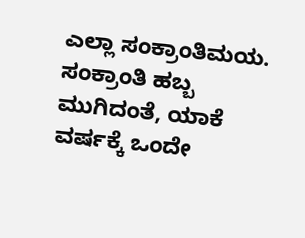ಎಲ್ಲಾ ಸಂಕ್ರಾಂತಿಮಯ. ಸಂಕ್ರಾಂತಿ ಹಬ್ಬ ಮುಗಿದಂತೆ, ಯಾಕೆ ವರ್ಷಕ್ಕೆ ಒಂದೇ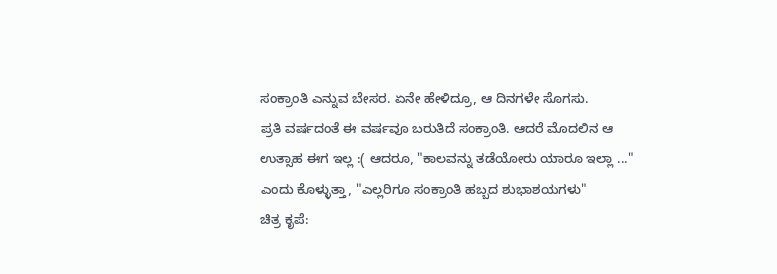ಸಂಕ್ರಾಂತಿ ಎನ್ನುವ ಬೇಸರ. ಏನೇ ಹೇಳಿದ್ರೂ, ಆ ದಿನಗಳೇ ಸೊಗಸು.
ಪ್ರತಿ ವರ್ಷದಂತೆ ಈ ವರ್ಷವೂ ಬರುತಿದೆ ಸಂಕ್ರಾಂತಿ. ಆದರೆ ಮೊದಲಿನ ಆ ಉತ್ಸಾಹ ಈಗ ಇಲ್ಲ :( ಆದರೂ, "ಕಾಲವನ್ನು ತಡೆಯೋರು ಯಾರೂ ಇಲ್ಲಾ ..." ಎಂದು ಕೊಳ್ಳುತ್ತಾ, "ಎಲ್ಲರಿಗೂ ಸಂಕ್ರಾಂತಿ ಹಬ್ಬದ ಶುಭಾಶಯಗಳು"
ಚಿತ್ರ ಕೃಪೆ: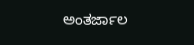ಅಂತರ್ಜಾಲ